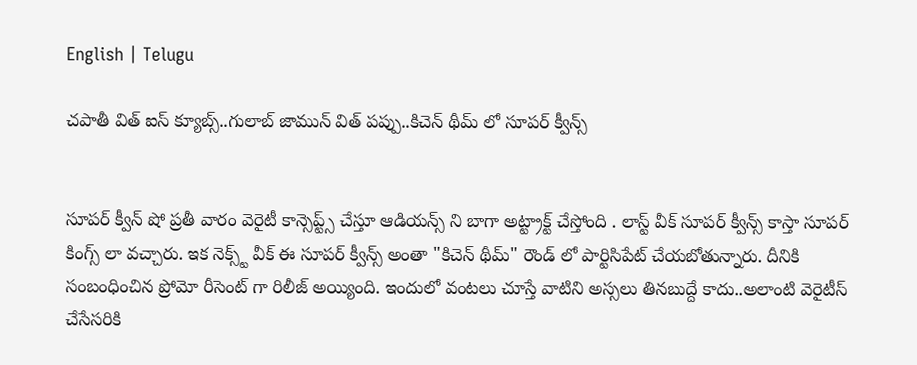English | Telugu

చపాతీ విత్ ఐస్ క్యూబ్స్..గులాబ్ జామున్ విత్ పప్పు..కిచెన్ థీమ్ లో సూపర్ క్వీన్స్


సూపర్ క్వీన్ షో ప్రతీ వారం వెరైటీ కాన్సెప్ట్స్ చేస్తూ ఆడియన్స్ ని బాగా అట్ట్రాక్ట్ చేస్తోంది . లాస్ట్ వీక్ సూపర్ క్వీన్స్ కాస్తా సూపర్ కింగ్స్ లా వచ్చారు. ఇక నెక్స్ట్ వీక్ ఈ సూపర్ క్వీన్స్ అంతా "కిచెన్ థీమ్" రౌండ్ లో పార్టిసిపేట్ చేయబోతున్నారు. దీనికి సంబంధించిన ప్రోమో రీసెంట్ గా రిలీజ్ అయ్యింది. ఇందులో వంటలు చూస్తే వాటిని అస్సలు తినబుద్దే కాదు..అలాంటి వెరైటీస్ చేసేసరికి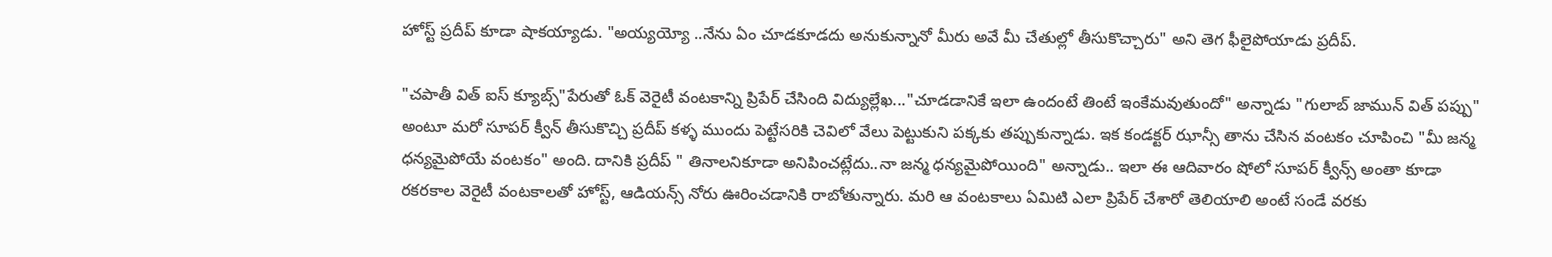హోస్ట్ ప్రదీప్ కూడా షాకయ్యాడు. "అయ్యయ్యో ..నేను ఏం చూడకూడదు అనుకున్నానో మీరు అవే మీ చేతుల్లో తీసుకొచ్చారు" అని తెగ ఫీలైపోయాడు ప్రదీప్.

"చపాతీ విత్ ఐస్ క్యూబ్స్"పేరుతో ఓక్ వెరైటీ వంటకాన్ని ప్రిపేర్ చేసింది విద్యుల్లేఖ..."చూడడానికే ఇలా ఉందంటే తింటే ఇంకేమవుతుందో" అన్నాడు "గులాబ్ జామున్ విత్ పప్పు" అంటూ మరో సూపర్ క్వీన్ తీసుకొచ్చి ప్రదీప్ కళ్ళ ముందు పెట్టేసరికి చెవిలో వేలు పెట్టుకుని పక్కకు తప్పుకున్నాడు. ఇక కండక్టర్ ఝాన్సీ తాను చేసిన వంటకం చూపించి "మీ జన్మ ధన్యమైపోయే వంటకం" అంది. దానికి ప్రదీప్ " తినాలనికూడా అనిపించట్లేదు..నా జన్మ ధన్యమైపోయింది" అన్నాడు.. ఇలా ఈ ఆదివారం షోలో సూపర్ క్వీన్స్ అంతా కూడా రకరకాల వెరైటీ వంటకాలతో హోస్ట్, ఆడియన్స్ నోరు ఊరించడానికి రాబోతున్నారు. మరి ఆ వంటకాలు ఏమిటి ఎలా ప్రిపేర్ చేశారో తెలియాలి అంటే సండే వరకు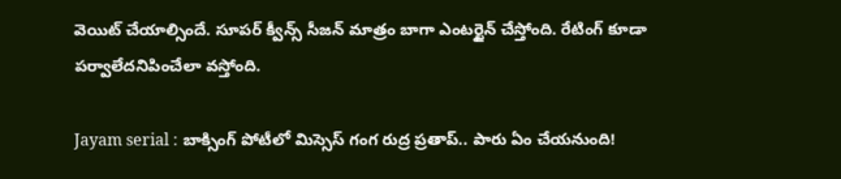వెయిట్ చేయాల్సిందే. సూపర్ క్వీన్స్ సీజన్ మాత్రం బాగా ఎంటర్టైన్ చేస్తోంది. రేటింగ్ కూడా పర్వాలేదనిపించేలా వస్తోంది.

Jayam serial : బాక్సింగ్ పోటీలో మిస్సెస్ గంగ రుద్ర ప్రతాప్.. పారు ఏం చేయనుంది!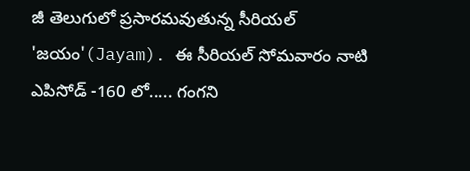జీ తెలుగులో ప్రసారమవుతున్న సీరియల్ 'జయం'(Jayam). ఈ సీరియల్ సోమవారం నాటి ఎపిసోడ్ -160 లో..... గంగని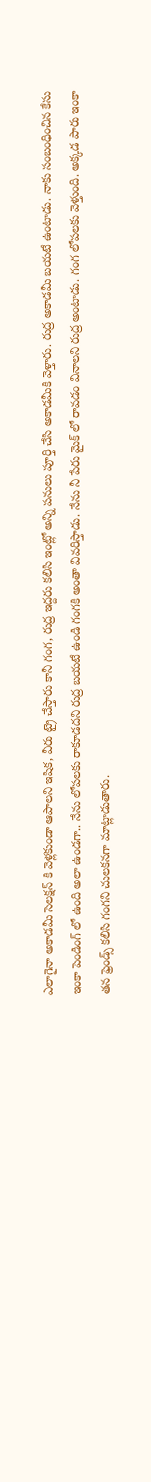ఎలాగైనా అకాడమీ సెలక్షన్ కి వెళ్లకుండా ఆపాలని ఇషిక, వీరు ట్రై చేస్తారు కానీ గంగ, రుద్ర ఇద్దరు కలిసి ఇంట్లో అన్ని పనులు పూర్తి చేసి అకాడమీకి వెళ్తారు. రుద్ర అకాడమీ బయటే ఉంటాడు. నాకు సంబంధించిన కేసు ఇంకా పెండింగ్ లో ఉంది అలా ఉండగా.. నేను లోపలకు రాకూడదని రుద్ర బయటే ఉండి గంగకి అంతా వివరిస్తాడు. నేను నీ పేరు మైక్ లో రావడం వినాలని రుద్ర అంటాడు. గంగ లోపలకు వెళ్తుంది. అక్కడ పారు ఇంకా తన ఫ్రెండ్స్ కలిసి గంగని చులకనగా మాట్లాడుతారు.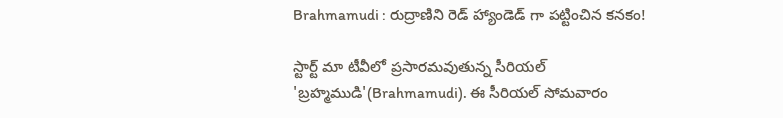Brahmamudi : రుద్రాణిని రెడ్ హ్యాండెడ్ గా పట్టించిన కనకం!

స్టార్ట్ మా టీవీలో ప్రసారమవుతున్న సీరియల్ 'బ్రహ్మముడి'(Brahmamudi). ఈ సీరియల్ సోమవారం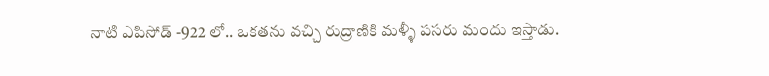నాటి ఎపిసోడ్ -922 లో.. ఒకతను వచ్చి రుద్రాణికి మళ్ళీ పసరు మందు ఇస్తాడు.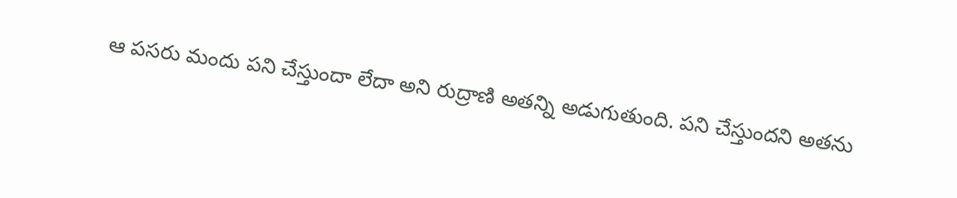ఆ పసరు మందు పని చేస్తుందా లేదా అని రుద్రాణి అతన్ని అడుగుతుంది. పని చేస్తుందని అతను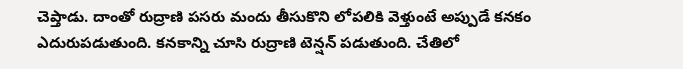చెప్తాడు. దాంతో రుద్రాణి పసరు మందు తీసుకొని లోపలికి వెళ్తుంటే అప్పుడే కనకం ఎదురుపడుతుంది. కనకాన్ని చూసి రుద్రాణి టెన్షన్ పడుతుంది. చేతిలో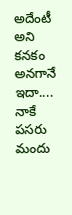అదేంటీ అని కనకం అనగానే ఇదా.... నాకే పసరు మందు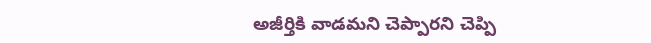అజీర్తికి వాడమని చెప్పారని చెప్పి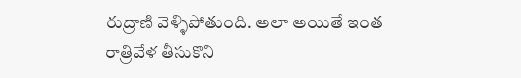రుద్రాణి వెళ్ళిపోతుంది. అలా అయితే ఇంత రాత్రివేళ తీసుకొని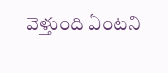వెళ్తుంది ఏంటని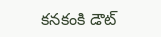కనకంకి డౌట్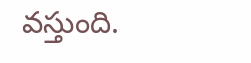వస్తుంది.